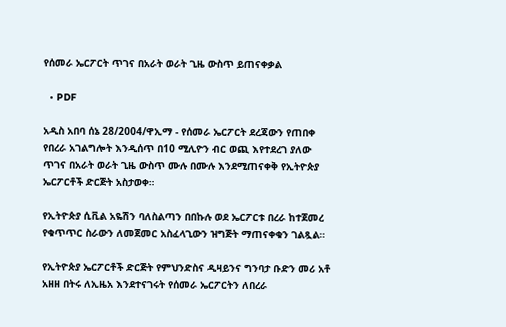የሰመራ ኤርፖርት ጥገና በአራት ወራት ጊዜ ውስጥ ይጠናቀቃል

  • PDF

አዲስ አበባ ሰኔ 28/2004/ዋኢማ - የሰመራ ኤርፖርት ደረጃውን የጠበቀ የበረራ አገልግሎት እንዲሰጥ በ10 ሚሊዮን ብር ወጪ እየተደረገ ያለው ጥገና በአራት ወራት ጊዜ ውስጥ ሙሉ በሙሉ እንደሚጠናቀቅ የኢትዮጵያ ኤርፖርቶች ድርጅት አስታወቀ።

የኢትዮጵያ ሲቪል አዬሽን ባለስልጣን በበኩሉ ወደ ኤርፖርቱ በረራ ከተጀመረ የቁጥጥር ስራውን ለመጀመር አስፈላጊውን ዝግጅት ማጠናቀቁን ገልጿል።

የኢትዮጵያ ኤርፖርቶች ድርጅት የምህንድስና ዲዛይንና ግንባታ ቡድን መሪ አቶ አዘዘ በትሩ ለኢዜአ እንደተናገሩት የሰመራ ኤርፖርትን ለበረራ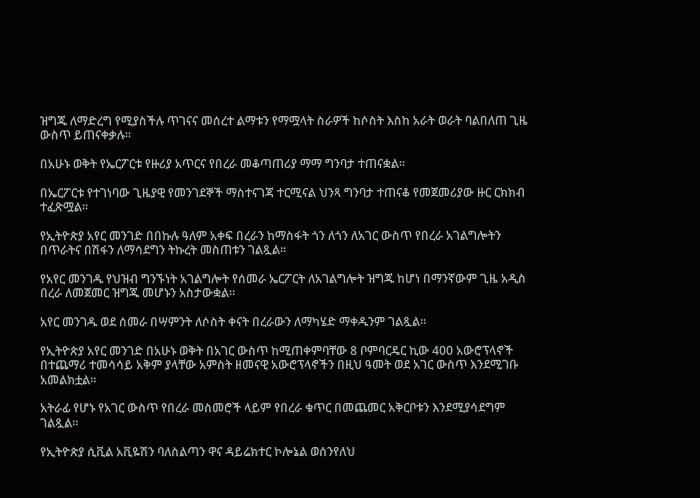ዝግጁ ለማድረግ የሚያስችሉ ጥገናና መሰረተ ልማቱን የማሟላት ስራዎች ከሶስት እስከ አራት ወራት ባልበለጠ ጊዜ ውስጥ ይጠናቀቃሉ።

በአሁኑ ወቅት የኤርፖርቱ የዙሪያ አጥርና የበረራ መቆጣጠሪያ ማማ ግንባታ ተጠናቋል።

በኤርፖርቱ የተገነባው ጊዜያዊ የመንገደኞች ማስተናገጃ ተርሚናል ህንጻ ግንባታ ተጠናቆ የመጀመሪያው ዙር ርክክብ ተፈጽሟል።

የኢትዮጵያ አየር መንገድ በበኩሉ ዓለም አቀፍ በረራን ከማስፋት ጎን ለጎን ለአገር ውስጥ የበረራ አገልግሎትን በጥራትና በሽፋን ለማሳደግን ትኩረት መስጠቱን ገልጿል።

የአየር መንገዱ የህዝብ ግንኙነት አገልግሎት የሰመራ ኤርፖርት ለአገልግሎት ዝግጁ ከሆነ በማንኛውም ጊዜ አዲስ በረራ ለመጀመር ዝግጁ መሆኑን አስታውቋል።

አየር መንገዱ ወደ ሰመራ በሣምንት ለሶስት ቀናት በረራውን ለማካሄድ ማቀዱንም ገልጿል።

የኢትዮጵያ አየር መንገድ በአሁኑ ወቅት በአገር ውስጥ ከሚጠቀምባቸው 8 ቦምባርዴር ኪው 400 አውሮፕላኖች በተጨማሪ ተመሳሳይ አቅም ያላቸው አምስት ዘመናዊ አውሮፕላኖችን በዚህ ዓመት ወደ አገር ውስጥ እንደሚገቡ አመልክቷል።

አትራፊ የሆኑ የአገር ውስጥ የበረራ መስመሮች ላይም የበረራ ቁጥር በመጨመር አቅርቦቱን እንደሚያሳደግም ገልጿል።

የኢትዮጵያ ሲቪል አቪዬሽን ባለስልጣን ዋና ዳይሬክተር ኮሎኔል ወሰንየለህ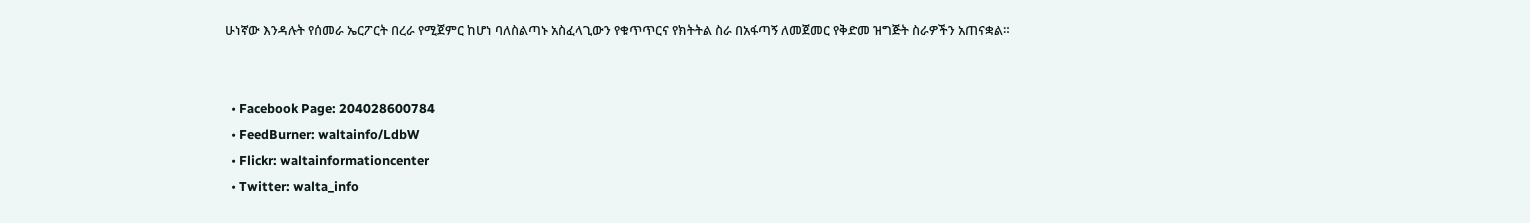ሁነኛው እንዳሉት የሰመራ ኤርፖርት በረራ የሚጀምር ከሆነ ባለስልጣኑ አስፈላጊውን የቁጥጥርና የክትትል ስራ በአፋጣኝ ለመጀመር የቅድመ ዝግጅት ስራዎችን አጠናቋል።


  • Facebook Page: 204028600784
  • FeedBurner: waltainfo/LdbW
  • Flickr: waltainformationcenter
  • Twitter: walta_info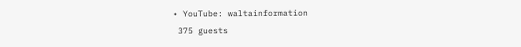• YouTube: waltainformation
 375 guests